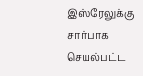இஸ்ரேலுக்கு சார்பாக செயல்பட்ட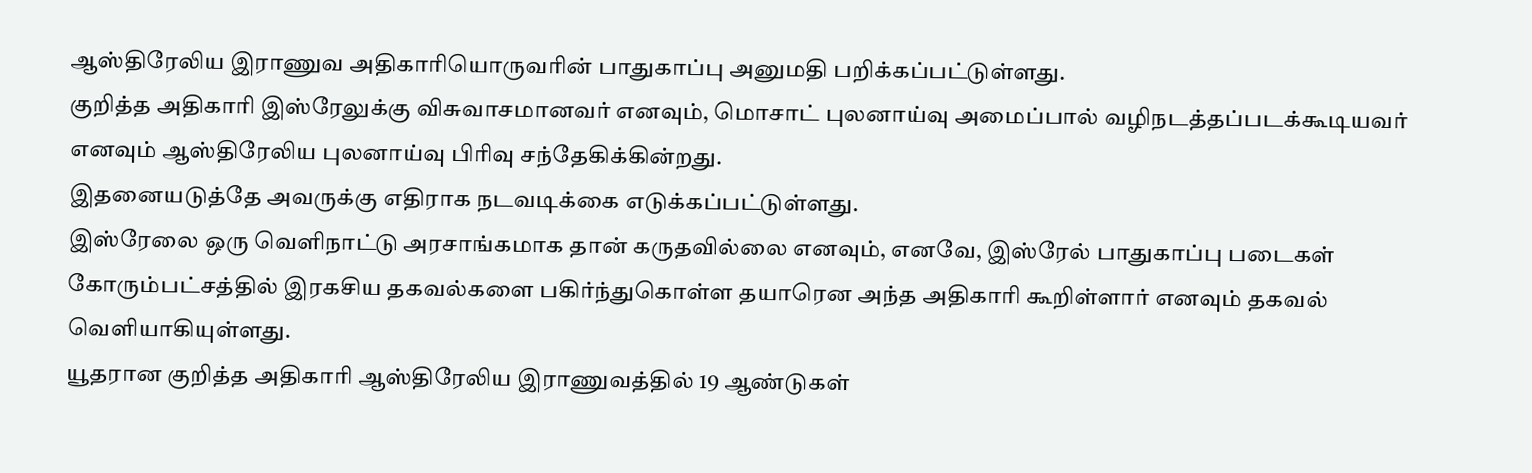ஆஸ்திரேலிய இராணுவ அதிகாரியொருவரின் பாதுகாப்பு அனுமதி பறிக்கப்பட்டுள்ளது.
குறித்த அதிகாரி இஸ்ரேலுக்கு விசுவாசமானவர் எனவும், மொசாட் புலனாய்வு அமைப்பால் வழிநடத்தப்படக்கூடியவர் எனவும் ஆஸ்திரேலிய புலனாய்வு பிரிவு சந்தேகிக்கின்றது.
இதனையடுத்தே அவருக்கு எதிராக நடவடிக்கை எடுக்கப்பட்டுள்ளது.
இஸ்ரேலை ஒரு வெளிநாட்டு அரசாங்கமாக தான் கருதவில்லை எனவும், எனவே, இஸ்ரேல் பாதுகாப்பு படைகள் கோரும்பட்சத்தில் இரகசிய தகவல்களை பகிர்ந்துகொள்ள தயாரென அந்த அதிகாரி கூறிள்ளார் எனவும் தகவல் வெளியாகியுள்ளது.
யூதரான குறித்த அதிகாரி ஆஸ்திரேலிய இராணுவத்தில் 19 ஆண்டுகள்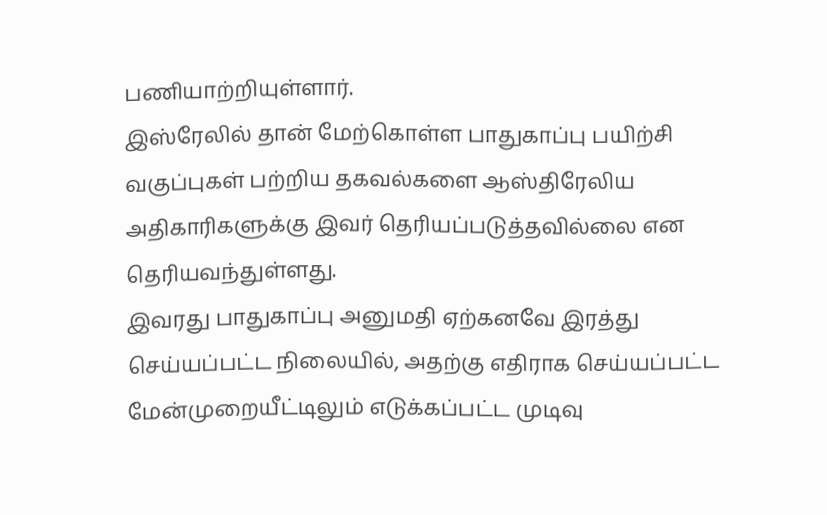பணியாற்றியுள்ளார்.
இஸ்ரேலில் தான் மேற்கொள்ள பாதுகாப்பு பயிற்சி வகுப்புகள் பற்றிய தகவல்களை ஆஸ்திரேலிய அதிகாரிகளுக்கு இவர் தெரியப்படுத்தவில்லை என தெரியவந்துள்ளது.
இவரது பாதுகாப்பு அனுமதி ஏற்கனவே இரத்து செய்யப்பட்ட நிலையில், அதற்கு எதிராக செய்யப்பட்ட மேன்முறையீட்டிலும் எடுக்கப்பட்ட முடிவு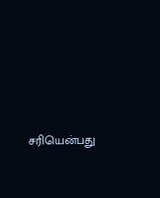சரியென்பது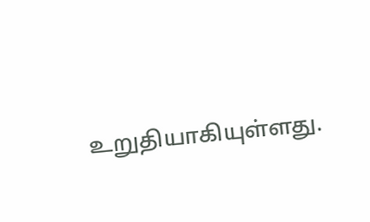உறுதியாகியுள்ளது.